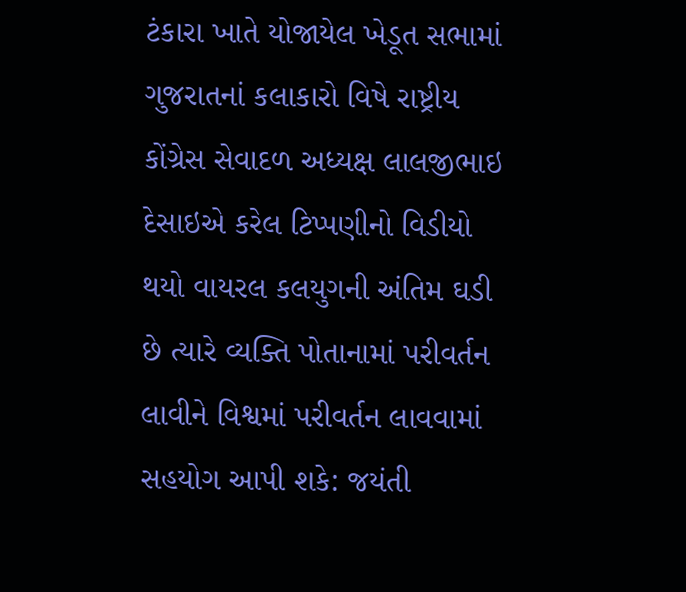ટંકારા ખાતે યોજાયેલ ખેડૂત સભામાં ગુજરાતનાં કલાકારો વિષે રાષ્ટ્રીય કોંગ્રેસ સેવાદળ અધ્યક્ષ લાલજીભાઇ દેસાઇએ કરેલ ટિપ્પણીનો વિડીયો થયો વાયરલ કલયુગની અંતિમ ઘડી છે ત્યારે વ્યક્તિ પોતાનામાં પરીવર્તન લાવીને વિશ્વમાં પરીવર્તન લાવવામાં સહયોગ આપી શકે: જયંતી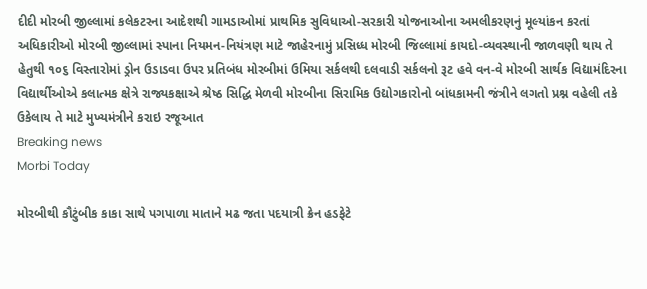દીદી મોરબી જીલ્લામાં કલેકટરના આદેશથી ગામડાઓમાં પ્રાથમિક સુવિધાઓ-સરકારી યોજનાઓના અમલીકરણનું મૂલ્યાંકન કરતાં અધિકારીઓ મોરબી જીલ્લામાં સ્પાના નિયમન-નિયંત્રણ માટે જાહેરનામું પ્રસિધ્ધ મોરબી જિલ્લામાં કાયદો-વ્યવસ્થાની જાળવણી થાય તે હેતુથી ૧૦૬ વિસ્તારોમાં ડ્રોન ઉડાડવા ઉપર પ્રતિબંધ મોરબીમાં ઉમિયા સર્કલથી દલવાડી સર્કલનો રૂટ હવે વન-વે મોરબી સાર્થક વિદ્યામંદિરના વિદ્યાર્થીઓએ કલાત્મક ક્ષેત્રે રાજ્યકક્ષાએ શ્રેષ્ઠ સિદ્ધિ મેળવી મોરબીના સિરામિક ઉદ્યોગકારોનો બાંધકામની જંત્રીને લગતો પ્રશ્ન વહેલી તકે ઉકેલાય તે માટે મુખ્યમંત્રીને કરાઇ રજૂઆત
Breaking news
Morbi Today

મોરબીથી કૌટુંબીક કાકા સાથે પગપાળા માતાને મઢ જતા પદયાત્રી ક્રેન હડફેટે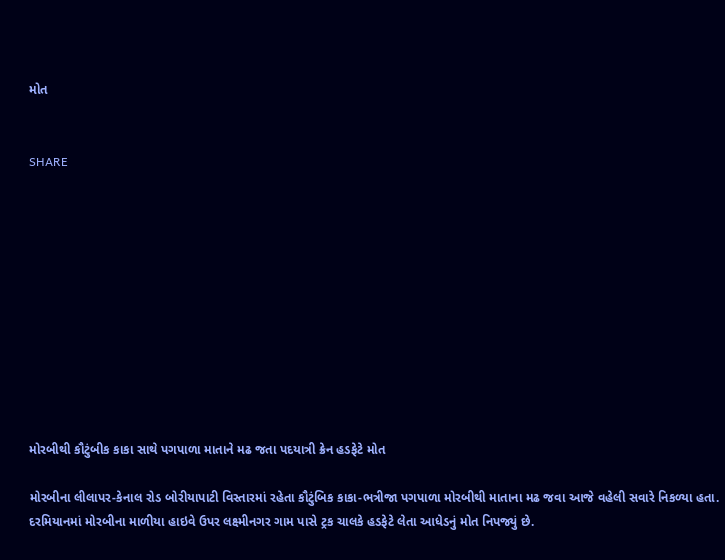મોત


SHARE











મોરબીથી કૌટુંબીક કાકા સાથે પગપાળા માતાને મઢ જતા પદયાત્રી ક્રેન હડફેટે મોત

મોરબીના લીલાપર-કેનાલ રોડ બોરીયાપાટી વિસ્તારમાં રહેતા કૌટુંબિક કાકા-ભત્રીજા પગપાળા મોરબીથી માતાના મઢ જવા આજે વહેલી સવારે નિકળ્યા હતા. દરમિયાનમાં મોરબીના માળીયા હાઇવે ઉપર લક્ષ્મીનગર ગામ પાસે ટ્રક ચાલકે હડફેટે લેતા આધેડનું મોત નિપજ્યું છે.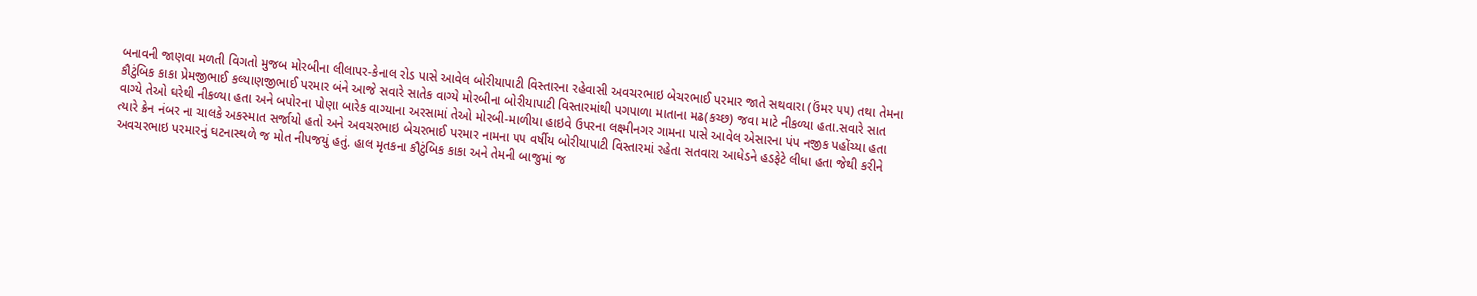બનાવની જાણવા મળતી વિગતો મુજબ મોરબીના લીલાપર-કેનાલ રોડ પાસે આવેલ બોરીયાપાટી વિસ્તારના રહેવાસી અવચરભાઇ બેચરભાઈ પરમાર જાતે સથવારા (ઉંમર ૫૫) તથા તેમના કૌટુંબિક કાકા પ્રેમજીભાઈ કલ્યાણજીભાઈ પરમાર બંને આજે સવારે સાતેક વાગ્યે મોરબીના બોરીયાપાટી વિસ્તારમાંથી પગપાળા માતાના મઢ(કચ્છ) જવા માટે નીકળ્યા હતા.સવારે સાત વાગ્યે તેઓ ઘરેથી નીકળ્યા હતા અને બપોરના પોણા બારેક વાગ્યાના અરસામાં તેઓ મોરબી-માળીયા હાઇવે ઉપરના લક્ષ્મીનગર ગામના પાસે આવેલ એસારના પંપ નજીક પહોંચ્યા હતા ત્યારે ક્રેન નંબર ના ચાલકે અકસ્માત સર્જાયો હતો અને અવચરભાઇ બેચરભાઈ પરમાર નામના ૫૫ વર્ષીય બોરીયાપાટી વિસ્તારમાં રહેતા સતવારા આધેડને હડફેટે લીધા હતા જેથી કરીને અવચરભાઇ પરમારનું ઘટનાસ્થળે જ મોત નીપજયું હતું. હાલ મૃતકના કૌટુંબિક કાકા અને તેમની બાજુમાં જ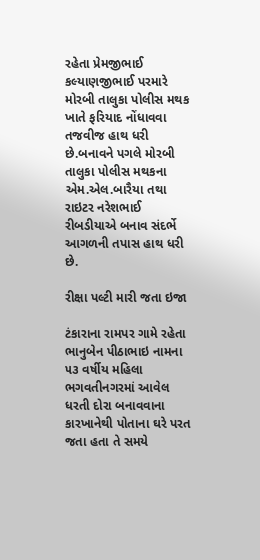રહેતા પ્રેમજીભાઈ કલ્યાણજીભાઈ પરમારે મોરબી તાલુકા પોલીસ મથક ખાતે ફરિયાદ નોંધાવવા તજવીજ હાથ ધરી છે.બનાવને પગલે મોરબી તાલુકા પોલીસ મથકના એમ.એલ.બારૈયા તથા રાઇટર નરેશભાઈ રીબડીયાએ બનાવ સંદર્ભે આગળની તપાસ હાથ ધરી છે.

રીક્ષા પલ્ટી મારી જતા ઇજા

ટંકારાના રામપર ગામે રહેતા ભાનુબેન પીઠાભાઇ નામના ૫૩ વર્ષીય મહિલા ભગવતીનગરમાં આવેલ ધરતી દોરા બનાવવાના કારખાનેથી પોતાના ઘરે પરત જતા હતા તે સમયે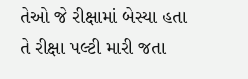તેઓ જે રીક્ષામાં બેસ્યા હતા તે રીક્ષા પલ્ટી મારી જતા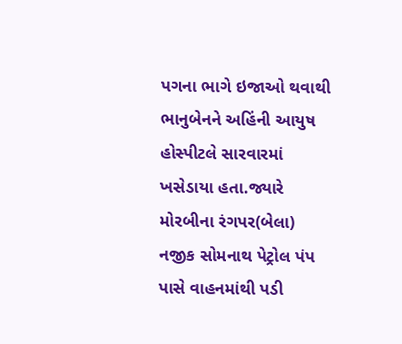પગના ભાગે ઇજાઓ થવાથી ભાનુબેનને અહિંની આયુષ હોસ્પીટલે સારવારમાં ખસેડાયા હતા.જ્યારે મોરબીના રંગપર(બેલા) નજીક સોમનાથ પેટ્રોલ પંપ પાસે વાહનમાંથી પડી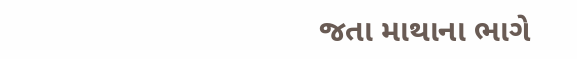જતા માથાના ભાગે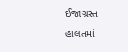ઈજાગ્રસ્ત હાલતમાં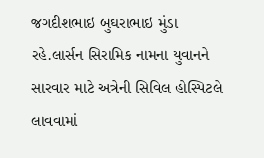જગદીશભાઇ બુઘરાભાઇ મુંડા રહે.લાર્સન સિરામિક નામના યુવાનને સારવાર માટે અત્રેની સિવિલ હોસ્પિટલે લાવવામાં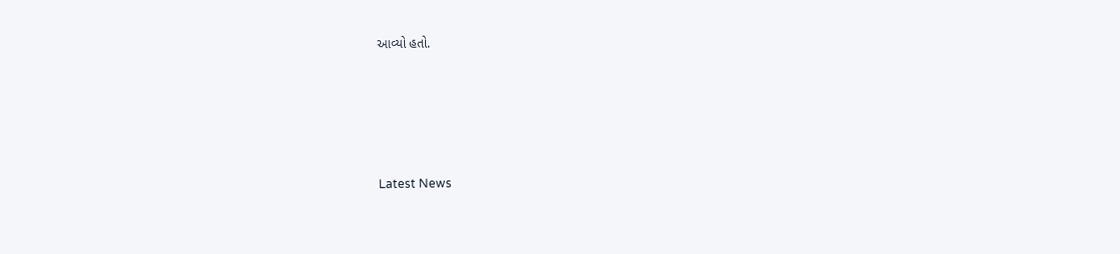આવ્યો હતો.






Latest News